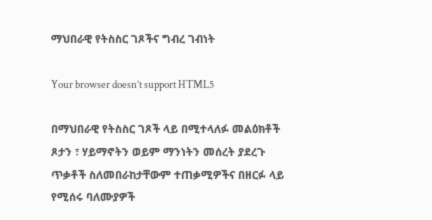ማህበራዊ የትስስር ገጾችና ግብረ ገብነት

Your browser doesn’t support HTML5

በማህበራዊ የትስስር ገጾች ላይ በሚተላለፉ መልዕክቶች ጾታን ፣ ሃይማኖትን ወይም ማንነትን መሰረት ያደረጉ ጥቃቶች ስለመበራከታቸውም ተጠቃሚዎችና በዘርፉ ላይ የሚሰሩ ባለሙያዎች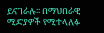ይናገራሉ፡፡ በማህበራዊ ሚድያዎች የሚተላለፉ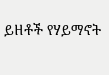ይዘቶች የሃይማኖት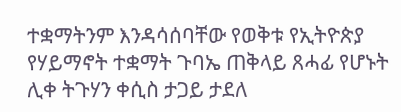ተቋማትንም እንዳሳሰባቸው የወቅቱ የኢትዮጵያ የሃይማኖት ተቋማት ጉባኤ ጠቅላይ ጸሓፊ የሆኑት ሊቀ ትጉሃን ቀሲስ ታጋይ ታደለ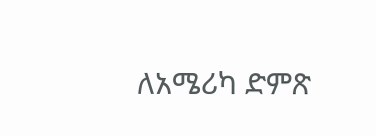ለአሜሪካ ድምጽ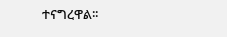ተናግረዋል፡፡